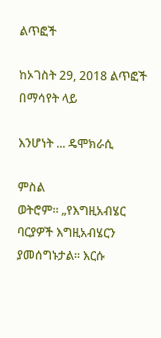ልጥፎች

ከኦገስት 29, 2018 ልጥፎች በማሳየት ላይ

እንሆነት ... ዴሞክራሲ

ምስል
ወትሮም። „የእግዚአብሄር ባርያዎች እግዚአብሄርን ያመሰግኑታል። እርሱ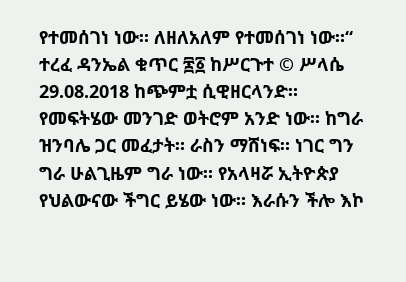የተመሰገነ ነው። ለዘለአለም የተመሰገነ ነው።“ ተረፈ ዳንኤል ቁጥር ፷፩ ከሥርጉተ © ሥላሴ 29.08.2018 ከጭምቷ ሲዊዘርላንድ። የመፍትሄው መንገድ ወትሮም አንድ ነው። ከግራ ዝንባሌ ጋር መፈታት። ራስን ማሸነፍ። ነገር ግን ግራ ሁልጊዜም ግራ ነው። የአላዛሯ ኢትዮጵያ የህልውናው ችግር ይሄው ነው። እራሱን ችሎ እኮ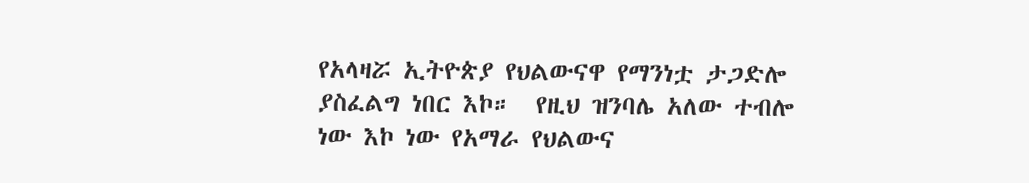የአላዛሯ ኢትዮጵያ የህልውናዋ የማንነቷ ታጋድሎ ያስፈልግ ነበር እኮ።  የዚህ ዝንባሌ አለው ተብሎ ነው እኮ ነው የአማራ የህልውና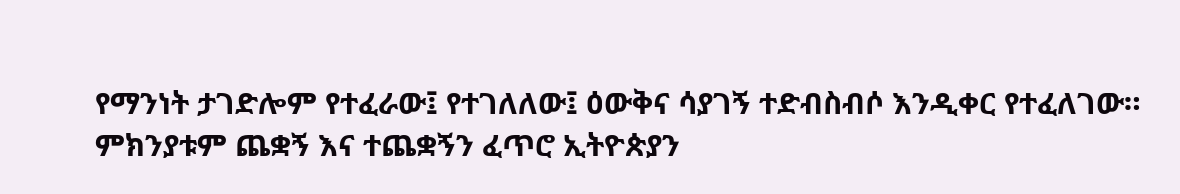የማንነት ታገድሎም የተፈራው፤ የተገለለው፤ ዕውቅና ሳያገኝ ተድብስብሶ እንዲቀር የተፈለገው። ምክንያቱም ጨቋኝ እና ተጨቋኝን ፈጥሮ ኢትዮጵያን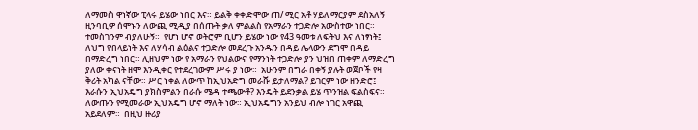ለማመስ ዋነኛው ፒላሩ ይሄው ነበር እና። ይልቅ ቀቀድሞው ጠ/ ሚር አቶ ሃይለማርያም ደስአለኝ ዚንባቢዎ ሰሞኑን ለውጪ ሚዲያ በሰጡት ቃለ ምልልስ የአማራን ተጋድሎ አውስተው ነበር። ተመስገንም ብያለሁኝ።  የሆነ ሆኖ ወትሮም ቢሆን ይሄው ነው የ43 ዓመቱ ለፍትህ እና ለነፃነት፤ ለህግ የበላይነት እና ለሃሳብ ልዕልና ተጋድሎ መደረጉ አንዱን በዳይ ሌላውን ደግሞ በዳይ በማድረግ ነበር። ሊዘህም ነው የ አማራን የህልውና የማንነት ተጋድሎ ያን ህዝበ ጠቀም ለማድረግ ያለው ቀናነት ዘሞ እንዲቀር የተደረገውም ሥሩ ያ ነው።  አሁንም በግራ በቀኝ ያሉት ወጀቦች የዛ ቅሪት አካል ናቸው። ሥር ነቀል ለውጥ ከኢህአድግ መራሹ ይታለማል? ይገርም ነው ዘንድሮ፤ እራሱን ኢህአዴግ ያክስምልን በራሱ ሜዳ ተጫውቶ? እንዴት ይደንቃል ይሄ ጥንዝል ፍልስፍና።  ለውጡን የሚመራው ኢህአዴግ ሆኖ ማለት ነው። ኢህአዴግን አንይህ ብሎ ነገር አዋጪ አይደለም።  በዚህ ዙሪያ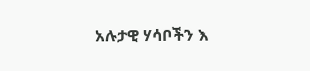አሉታዊ ሃሳቦችን እ